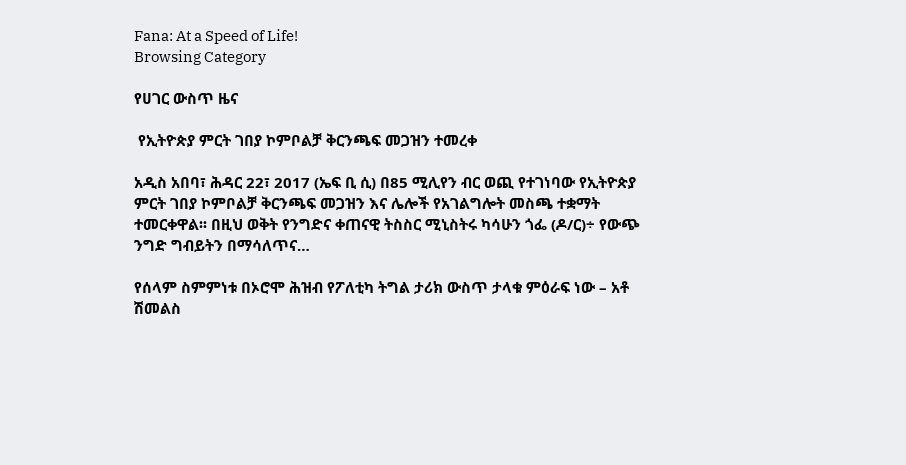Fana: At a Speed of Life!
Browsing Category

የሀገር ውስጥ ዜና

 የኢትዮጵያ ምርት ገበያ ኮምቦልቻ ቅርንጫፍ መጋዝን ተመረቀ

አዲስ አበባ፣ ሕዳር 22፣ 2017 (ኤፍ ቢ ሲ) በ85 ሚሊየን ብር ወጪ የተገነባው የኢትዮጵያ ምርት ገበያ ኮምቦልቻ ቅርንጫፍ መጋዝን እና ሌሎች የአገልግሎት መስጫ ተቋማት ተመርቀዋል፡፡ በዚህ ወቅት የንግድና ቀጠናዊ ትስስር ሚኒስትሩ ካሳሁን ጎፌ (ዶ/ር)÷ የውጭ ንግድ ግብይትን በማሳለጥና…

የሰላም ስምምነቱ በኦሮሞ ሕዝብ የፖለቲካ ትግል ታሪክ ውስጥ ታላቁ ምዕራፍ ነው – አቶ ሽመልስ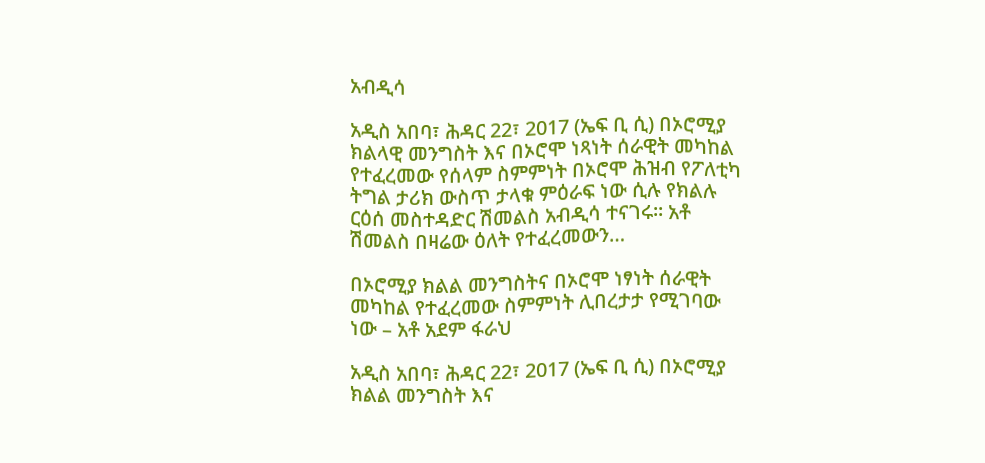አብዲሳ

አዲስ አበባ፣ ሕዳር 22፣ 2017 (ኤፍ ቢ ሲ) በኦሮሚያ ክልላዊ መንግስት እና በኦሮሞ ነጻነት ሰራዊት መካከል የተፈረመው የሰላም ስምምነት በኦሮሞ ሕዝብ የፖለቲካ ትግል ታሪክ ውስጥ ታላቁ ምዕራፍ ነው ሲሉ የክልሉ ርዕሰ መስተዳድር ሽመልስ አብዲሳ ተናገሩ። አቶ ሽመልስ በዛሬው ዕለት የተፈረመውን…

በኦሮሚያ ክልል መንግስትና በኦሮሞ ነፃነት ሰራዊት መካከል የተፈረመው ስምምነት ሊበረታታ የሚገባው ነው – አቶ አደም ፋራህ

አዲስ አበባ፣ ሕዳር 22፣ 2017 (ኤፍ ቢ ሲ) በኦሮሚያ ክልል መንግስት እና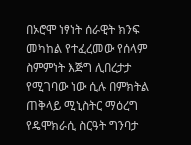በኦሮሞ ነፃነት ሰራዊት ክንፍ መካከል የተፈረመው የሰላም ስምምነት እጅግ ሊበረታታ የሚገባው ነው ሲሉ በምክትል ጠቅላይ ሚኒስትር ማዕረግ የዴሞክራሲ ስርዓት ግንባታ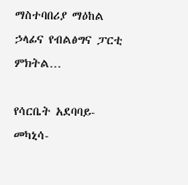ማስተባበሪያ ማዕከል ኃላፊና የብልፅግና ፓርቲ ምክትል…

የሳርቤት አደባባይ-መካኒሳ-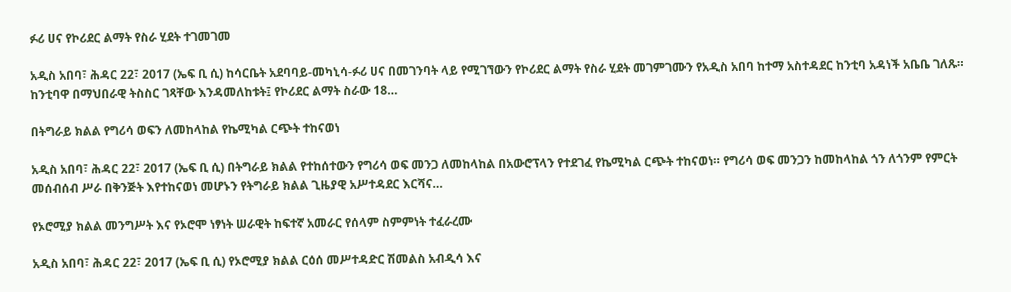ፉሪ ሀና የኮሪደር ልማት የስራ ሂደት ተገመገመ

አዲስ አበባ፣ ሕዳር 22፣ 2017 (ኤፍ ቢ ሲ) ከሳርቤት አደባባይ-መካኒሳ-ፉሪ ሀና በመገንባት ላይ የሚገኘውን የኮሪደር ልማት የስራ ሂደት መገምገሙን የአዲስ አበባ ከተማ አስተዳደር ከንቲባ አዳነች አቤቤ ገለጹ። ከንቲባዋ በማህበራዊ ትስስር ገጻቸው እንዳመለከቱት፤ የኮሪደር ልማት ስራው 18…

በትግራይ ክልል የግሪሳ ወፍን ለመከላከል የኬሚካል ርጭት ተከናወነ

አዲስ አበባ፣ ሕዳር 22፣ 2017 (ኤፍ ቢ ሲ) በትግራይ ክልል የተከሰተውን የግሪሳ ወፍ መንጋ ለመከላከል በአውሮፕላን የተደገፈ የኬሚካል ርጭት ተከናወነ። የግሪሳ ወፍ መንጋን ከመከላከል ጎን ለጎንም የምርት መሰብሰብ ሥራ በቅንጅት እየተከናወነ መሆኑን የትግራይ ክልል ጊዜያዊ አሥተዳደር እርሻና…

የኦሮሚያ ክልል መንግሥት እና የኦሮሞ ነፃነት ሠራዊት ከፍተኛ አመራር የሰላም ስምምነት ተፈራረሙ

አዲስ አበባ፣ ሕዳር 22፣ 2017 (ኤፍ ቢ ሲ) የኦሮሚያ ክልል ርዕሰ መሥተዳድር ሽመልስ አብዲሳ እና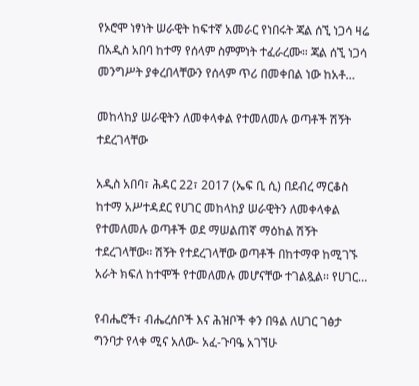የኦሮሞ ነፃነት ሠራዊት ከፍተኛ አመራር የነበሩት ጃል ሰኚ ነጋሳ ዛሬ በአዲስ አበባ ከተማ የሰላም ስምምነት ተፈራረሙ። ጃል ሰኚ ነጋሳ መንግሥት ያቀረበላቸውን የሰላም ጥሪ በመቀበል ነው ከአቶ…

መከላከያ ሠራዊትን ለመቀላቀል የተመለመሉ ወጣቶች ሽኝት ተደረገላቸው

አዲስ አበባ፣ ሕዳር 22፣ 2017 (ኤፍ ቢ ሲ) በደብረ ማርቆስ ከተማ አሥተዳደር የሀገር መከላከያ ሠራዊትን ለመቀላቀል የተመለመሉ ወጣቶች ወደ ማሠልጠኛ ማዕከል ሽኝት ተደረገላቸው፡፡ ሽኝት የተደረገላቸው ወጣቶች በከተማዋ ከሚገኙ አራት ክፍለ ከተሞች የተመለመሉ መሆናቸው ተገልጿል፡፡ የሀገር…

የብሔሮች፣ ብሔረሰቦች እና ሕዝቦች ቀን በዓል ለሀገር ገፅታ ግንባታ የላቀ ሚና አለው- አፈ-ጉባዔ አገኘሁ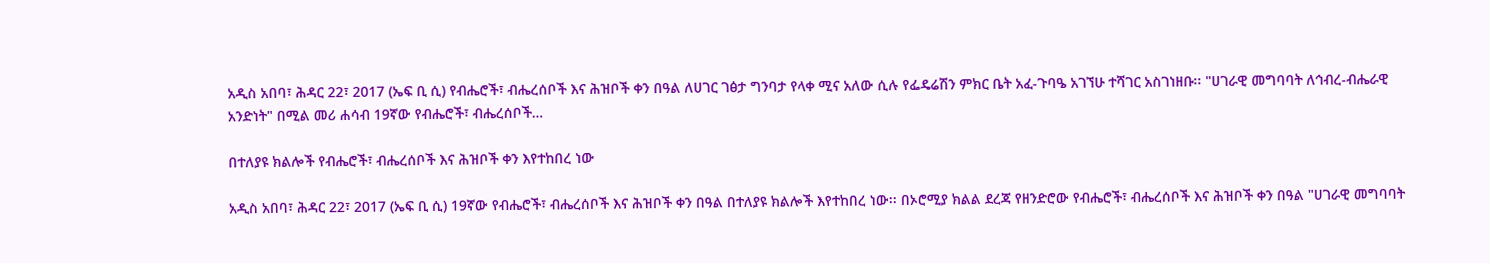አዲስ አበባ፣ ሕዳር 22፣ 2017 (ኤፍ ቢ ሲ) የብሔሮች፣ ብሔረሰቦች እና ሕዝቦች ቀን በዓል ለሀገር ገፅታ ግንባታ የላቀ ሚና አለው ሲሉ የፌዴሬሽን ምክር ቤት አፈ-ጉባዔ አገኘሁ ተሻገር አስገነዘቡ፡፡ "ሀገራዊ መግባባት ለኅብረ-ብሔራዊ አንድነት" በሚል መሪ ሐሳብ 19ኛው የብሔሮች፣ ብሔረሰቦች…

በተለያዩ ክልሎች የብሔሮች፣ ብሔረሰቦች እና ሕዝቦች ቀን እየተከበረ ነው

አዲስ አበባ፣ ሕዳር 22፣ 2017 (ኤፍ ቢ ሲ) 19ኛው የብሔሮች፣ ብሔረሰቦች እና ሕዝቦች ቀን በዓል በተለያዩ ክልሎች እየተከበረ ነው፡፡ በኦሮሚያ ክልል ደረጃ የዘንድሮው የብሔሮች፣ ብሔረሰቦች እና ሕዝቦች ቀን በዓል "ሀገራዊ መግባባት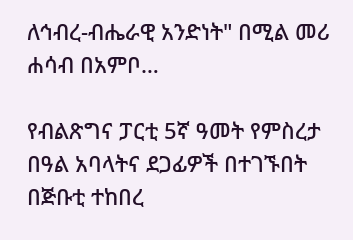ለኅብረ-ብሔራዊ አንድነት" በሚል መሪ ሐሳብ በአምቦ…

የብልጽግና ፓርቲ 5ኛ ዓመት የምስረታ በዓል አባላትና ደጋፊዎች በተገኙበት በጅቡቲ ተከበረ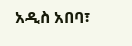አዲስ አበባ፣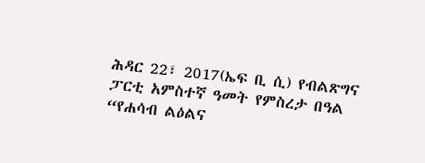ሕዳር 22፣ 2017(ኤፍ ቢ ሲ) የብልጽግና ፓርቲ አምስተኛ ዓመት የምስረታ በዓል “የሐሳብ ልዕልና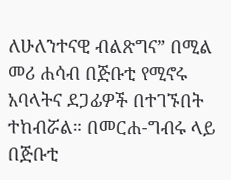ለሁለንተናዊ ብልጽግና” በሚል መሪ ሐሳብ በጅቡቲ የሚኖሩ አባላትና ደጋፊዎች በተገኙበት ተከብሯል። በመርሐ-ግብሩ ላይ በጅቡቲ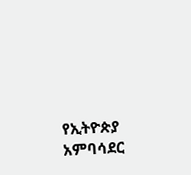የኢትዮጵያ አምባሳደር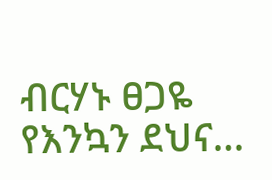ብርሃኑ ፀጋዬ የእንኳን ደህና…